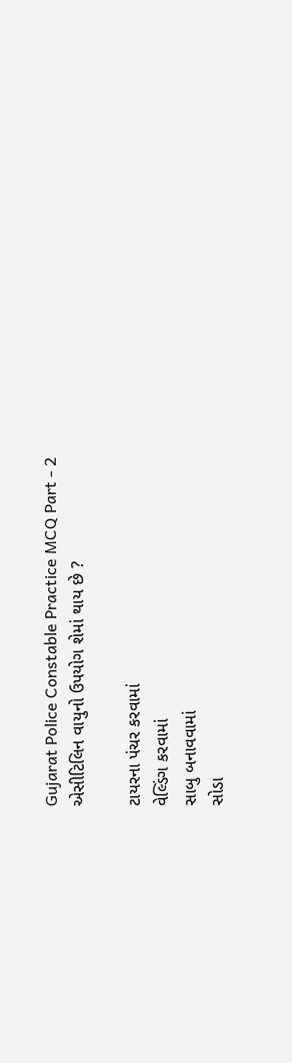Gujarat Police Constable Practice MCQ Part - 2
એસીટિલિન વાયુનો ઉપયોગ શેમાં થાય છે ?

ટાયરના પંચર કરવામાં
વેલ્ડિંગ કરવામાં
સાબુ બનાવવામાં
સોડા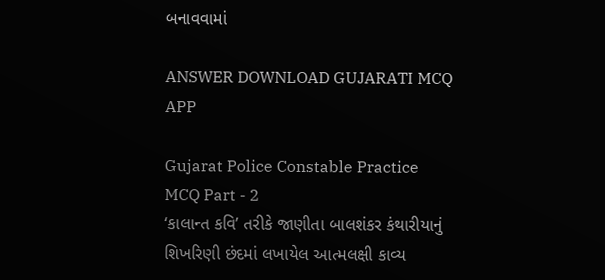બનાવવામાં

ANSWER DOWNLOAD GUJARATI MCQ APP

Gujarat Police Constable Practice MCQ Part - 2
‘કાલાન્ત કવિ’ તરીકે જાણીતા બાલશંકર કંથારીયાનું શિખરિણી છંદમાં લખાયેલ આત્મલક્ષી કાવ્ય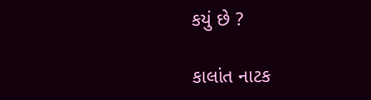કયું છે ?

કાલાંત નાટક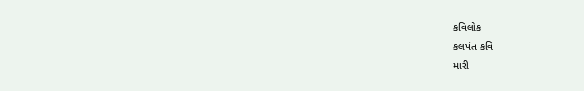કવિલોક
કલપંત કવિ
મારી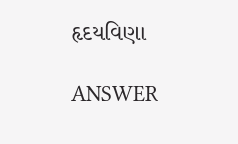હૃદયવિણા

ANSWER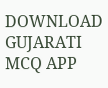DOWNLOAD GUJARATI MCQ APP